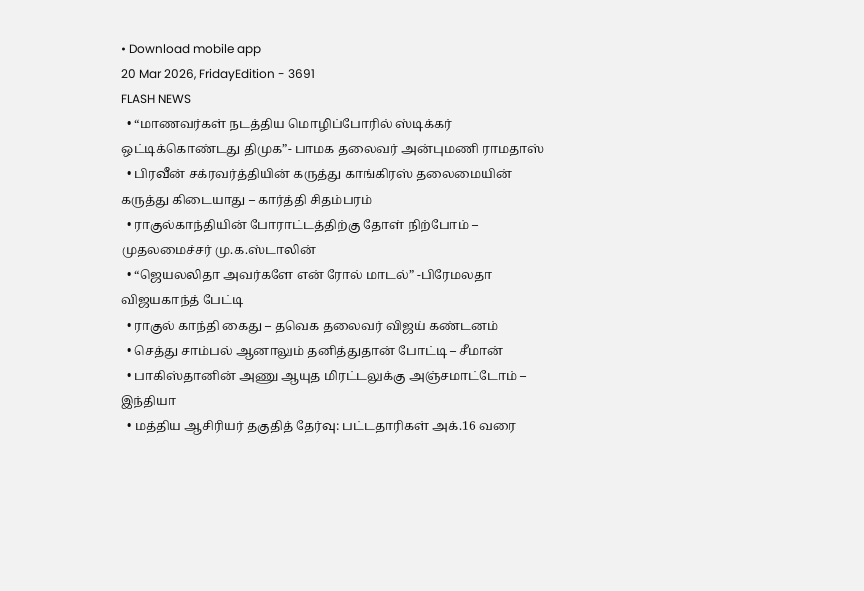• Download mobile app
20 Mar 2026, FridayEdition - 3691
FLASH NEWS
  • “மாணவர்கள் நடத்திய மொழிப்போரில் ஸ்டிக்கர் ஒட்டிக்கொண்டது திமுக”- பாமக தலைவர் அன்புமணி ராமதாஸ்
  • பிரவீன் சக்ரவர்த்தியின் கருத்து காங்கிரஸ் தலைமையின் கருத்து கிடையாது – கார்த்தி சிதம்பரம்
  • ராகுல்காந்தியின் போராட்டத்திற்கு தோள் நிற்போம் – முதலமைச்சர் மு.க.ஸ்டாலின்
  • “ஜெயலலிதா அவர்களே என் ரோல் மாடல்” -பிரேமலதா விஜயகாந்த் பேட்டி
  • ராகுல் காந்தி கைது – தவெக தலைவர் விஜய் கண்டனம்
  • செத்து சாம்பல் ஆனாலும் தனித்துதான் போட்டி – சீமான்
  • பாகிஸ்தானின் அணு ஆயுத மிரட்டலுக்கு அஞ்சமாட்டோம் – இந்தியா
  • மத்திய ஆசிரியர் தகுதித் தேர்வு: பட்டதாரிகள் அக்.16 வரை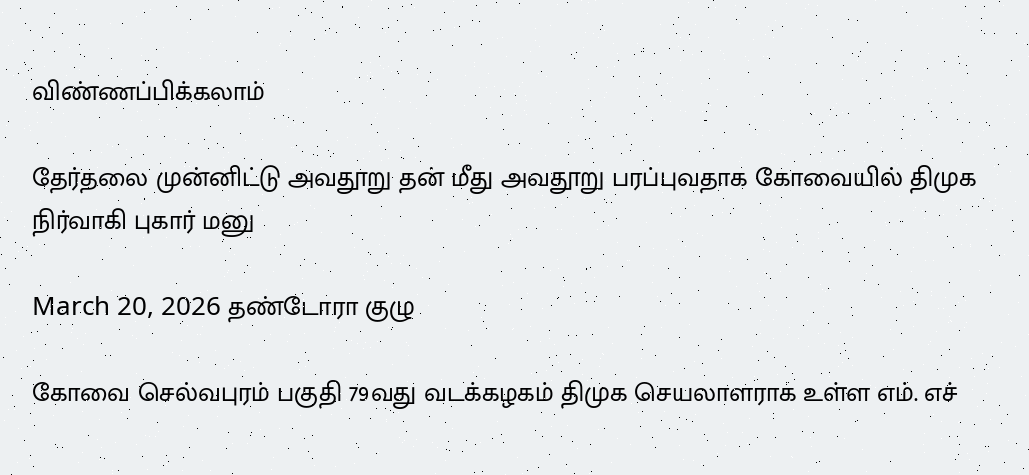விண்ணப்பிக்கலாம்

தேர்தலை முன்னிட்டு அவதூறு தன் மீது அவதூறு பரப்புவதாக கோவையில் திமுக நிர்வாகி புகார் மனு

March 20, 2026 தண்டோரா குழு

கோவை செல்வபுரம் பகுதி 79வது வடக்கழகம் திமுக செயலாளராக உள்ள எம். எச்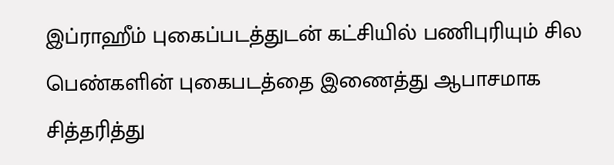இப்ராஹீம் புகைப்படத்துடன் கட்சியில் பணிபுரியும் சில பெண்களின் புகைபடத்தை இணைத்து ஆபாசமாக சித்தரித்து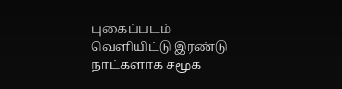புகைப்படம் வெளியிட்டு இரண்டு நாட்களாக சமூக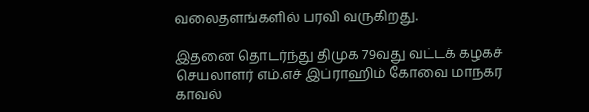வலைதளங்களில் பரவி வருகிறது.

இதனை தொடர்ந்து திமுக 79வது வட்டக் கழகச் செயலாளர் எம்.எச் இப்ராஹிம் கோவை மாநகர காவல்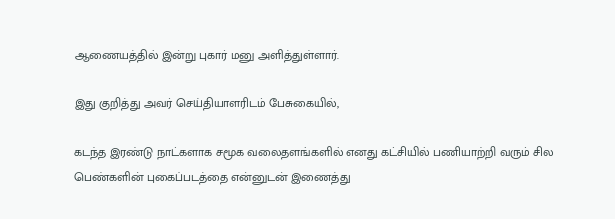ஆணையத்தில் இன்று புகார் மனு அளித்துள்ளார்.

இது குறித்து அவர் செய்தியாளரிடம் பேசுகையில்,

கடந்த இரண்டு நாட்களாக சமூக வலைதளங்களில் எனது கட்சியில் பணியாற்றி வரும் சில பெண்களின் புகைப்படத்தை என்னுடன் இணைத்து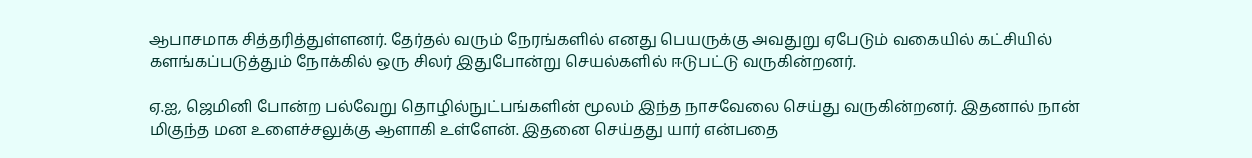ஆபாசமாக சித்தரித்துள்ளனர். தேர்தல் வரும் நேரங்களில் எனது பெயருக்கு அவதுறு ஏபேடும் வகையில் கட்சியில் களங்கப்படுத்தும் நோக்கில் ஒரு சிலர் இதுபோன்று செயல்களில் ஈடுபட்டு வருகின்றனர்.

ஏ.ஐ, ஜெமினி போன்ற பல்வேறு தொழில்நுட்பங்களின் மூலம் இந்த நாசவேலை செய்து வருகின்றனர். இதனால் நான் மிகுந்த மன உளைச்சலுக்கு ஆளாகி உள்ளேன். இதனை செய்தது யார் என்பதை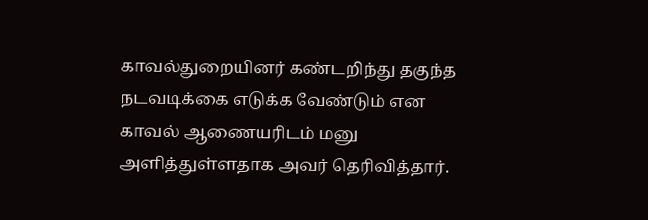காவல்துறையினர் கண்டறிந்து தகுந்த நடவடிக்கை எடுக்க வேண்டும் என காவல் ஆணையரிடம் மனு அளித்துள்ளதாக அவர் தெரிவித்தார்.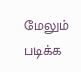மேலும் படிக்க